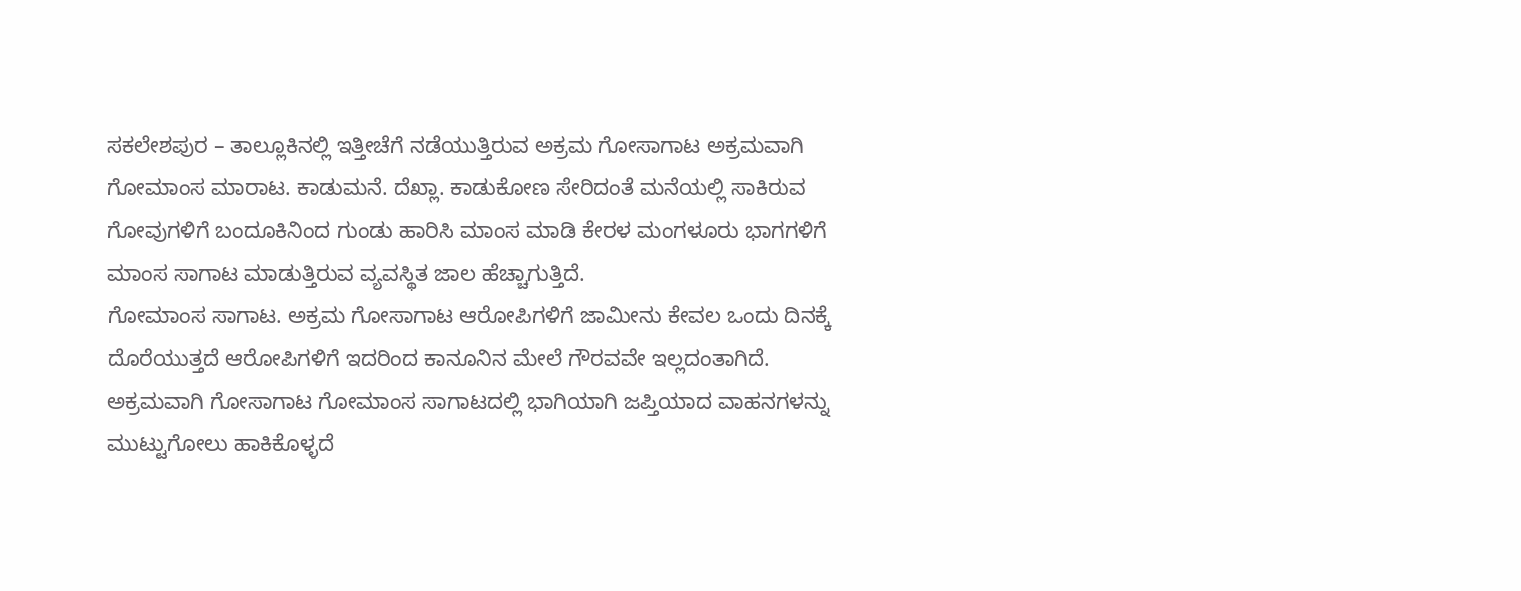ಸಕಲೇಶಪುರ – ತಾಲ್ಲೂಕಿನಲ್ಲಿ ಇತ್ತೀಚೆಗೆ ನಡೆಯುತ್ತಿರುವ ಅಕ್ರಮ ಗೋಸಾಗಾಟ ಅಕ್ರಮವಾಗಿ ಗೋಮಾಂಸ ಮಾರಾಟ. ಕಾಡುಮನೆ. ದೆಖ್ಲಾ. ಕಾಡುಕೋಣ ಸೇರಿದಂತೆ ಮನೆಯಲ್ಲಿ ಸಾಕಿರುವ ಗೋವುಗಳಿಗೆ ಬಂದೂಕಿನಿಂದ ಗುಂಡು ಹಾರಿಸಿ ಮಾಂಸ ಮಾಡಿ ಕೇರಳ ಮಂಗಳೂರು ಭಾಗಗಳಿಗೆ ಮಾಂಸ ಸಾಗಾಟ ಮಾಡುತ್ತಿರುವ ವ್ಯವಸ್ಥಿತ ಜಾಲ ಹೆಚ್ಚಾಗುತ್ತಿದೆ.
ಗೋಮಾಂಸ ಸಾಗಾಟ. ಅಕ್ರಮ ಗೋಸಾಗಾಟ ಆರೋಪಿಗಳಿಗೆ ಜಾಮೀನು ಕೇವಲ ಒಂದು ದಿನಕ್ಕೆ ದೊರೆಯುತ್ತದೆ ಆರೋಪಿಗಳಿಗೆ ಇದರಿಂದ ಕಾನೂನಿನ ಮೇಲೆ ಗೌರವವೇ ಇಲ್ಲದಂತಾಗಿದೆ.
ಅಕ್ರಮವಾಗಿ ಗೋಸಾಗಾಟ ಗೋಮಾಂಸ ಸಾಗಾಟದಲ್ಲಿ ಭಾಗಿಯಾಗಿ ಜಪ್ತಿಯಾದ ವಾಹನಗಳನ್ನು ಮುಟ್ಟುಗೋಲು ಹಾಕಿಕೊಳ್ಳದೆ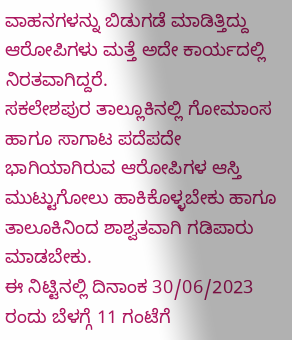ವಾಹನಗಳನ್ನು ಬಿಡುಗಡೆ ಮಾಡಿತ್ತಿದ್ದು ಆರೋಪಿಗಳು ಮತ್ತೆ ಅದೇ ಕಾರ್ಯದಲ್ಲಿ ನಿರತವಾಗಿದ್ದರೆ.
ಸಕಲೇಶಪುರ ತಾಲ್ಲೂಕಿನಲ್ಲಿ ಗೋಮಾಂಸ ಹಾಗೂ ಸಾಗಾಟ ಪದೆಪದೇ ಭಾಗಿಯಾಗಿರುವ ಆರೋಪಿಗಳ ಆಸ್ತಿ ಮುಟ್ಟುಗೋಲು ಹಾಕಿಕೊಳ್ಳಬೇಕು ಹಾಗೂ ತಾಲೂಕಿನಿಂದ ಶಾಶ್ವತವಾಗಿ ಗಡಿಪಾರು ಮಾಡಬೇಕು.
ಈ ನಿಟ್ಟಿನಲ್ಲಿ ದಿನಾಂಕ 30/06/2023 ರಂದು ಬೆಳಗ್ಗೆ 11 ಗಂಟೆಗೆ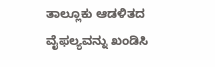ತಾಲ್ಲೂಕು ಆಡಳಿತದ ವೈಫಲ್ಯವನ್ನು ಖಂಡಿಸಿ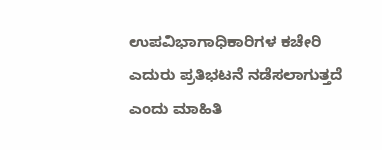ಉಪವಿಭಾಗಾಧಿಕಾರಿಗಳ ಕಚೇರಿ ಎದುರು ಪ್ರತಿಭಟನೆ ನಡೆಸಲಾಗುತ್ತದೆ ಎಂದು ಮಾಹಿತಿ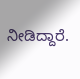ನೀಡಿದ್ದಾರೆ.